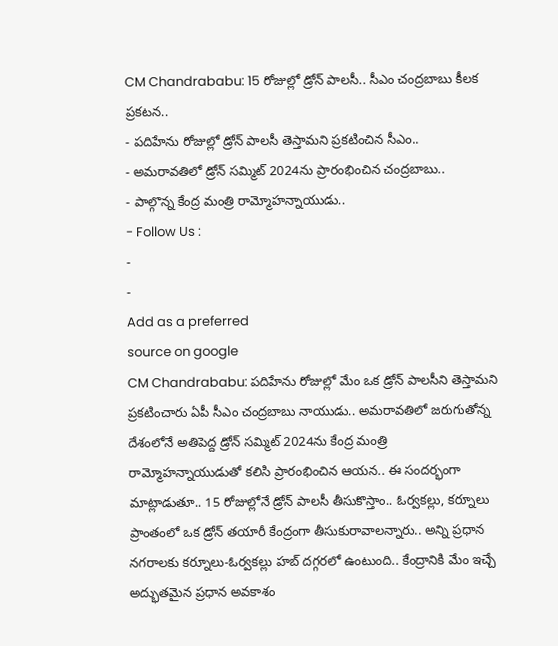CM Chandrababu: 15 రోజుల్లో డ్రోన్ పాలసీ.. సీఎం చంద్రబాబు కీలక ప్రకటన..
- పదిహేను రోజుల్లో డ్రోన్ పాలసీ తెస్తామని ప్రకటించిన సీఎం..
- అమరావతిలో డ్రోన్ సమ్మిట్ 2024ను ప్రారంభించిన చంద్రబాబు..
- పాల్గొన్న కేంద్ర మంత్రి రామ్మోహన్నాయుడు..
- Follow Us :
-
-
Add as a preferred
source on google
CM Chandrababu: పదిహేను రోజుల్లో మేం ఒక డ్రోన్ పాలసీని తెస్తామని ప్రకటించారు ఏపీ సీఎం చంద్రబాబు నాయుడు.. అమరావతిలో జరుగుతోన్న దేశంలోనే అతిపెద్ద డ్రోన్ సమ్మిట్ 2024ను కేంద్ర మంత్రి రామ్మోహన్నాయుడుతో కలిసి ప్రారంభించిన ఆయన.. ఈ సందర్భంగా మాట్లాడుతూ.. 15 రోజుల్లోనే డ్రోన్ పాలసీ తీసుకొస్తాం.. ఓర్వకల్లు, కర్నూలు ప్రాంతంలో ఒక డ్రోన్ తయారీ కేంద్రంగా తీసుకురావాలన్నారు.. అన్ని ప్రధాన నగరాలకు కర్నూలు-ఓర్వకల్లు హబ్ దగ్గరలో ఉంటుంది.. కేంద్రానికి మేం ఇచ్చే అద్భుతమైన ప్రధాన అవకాశం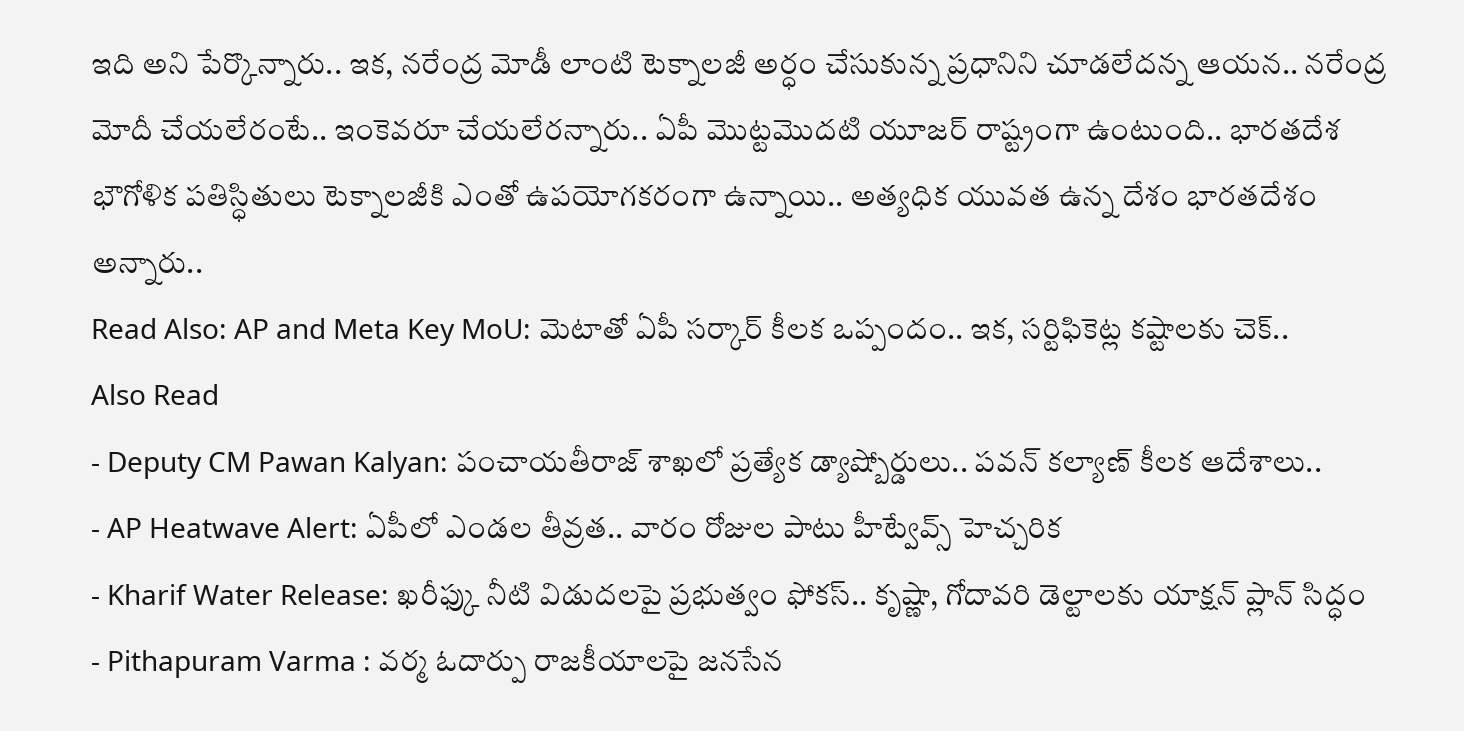ఇది అని పేర్కొన్నారు.. ఇక, నరేంద్ర మోడీ లాంటి టెక్నాలజీ అర్ధం చేసుకున్న ప్రధానిని చూడలేదన్న ఆయన.. నరేంద్ర మోదీ చేయలేరంటే.. ఇంకెవరూ చేయలేరన్నారు.. ఏపీ మొట్టమొదటి యూజర్ రాష్ట్రంగా ఉంటుంది.. భారతదేశ భౌగోళిక పతిస్ధితులు టెక్నాలజీకి ఎంతో ఉపయోగకరంగా ఉన్నాయి.. అత్యధిక యువత ఉన్న దేశం భారతదేశం అన్నారు..
Read Also: AP and Meta Key MoU: మెటాతో ఏపీ సర్కార్ కీలక ఒప్పందం.. ఇక, సర్టిఫికెట్ల కష్టాలకు చెక్..
Also Read
- Deputy CM Pawan Kalyan: పంచాయతీరాజ్ శాఖలో ప్రత్యేక డ్యాష్బోర్డులు.. పవన్ కల్యాణ్ కీలక ఆదేశాలు..
- AP Heatwave Alert: ఏపీలో ఎండల తీవ్రత.. వారం రోజుల పాటు హీట్వేవ్స్ హెచ్చరిక
- Kharif Water Release: ఖరీఫ్కు నీటి విడుదలపై ప్రభుత్వం ఫోకస్.. కృష్ణా, గోదావరి డెల్టాలకు యాక్షన్ ప్లాన్ సిద్ధం
- Pithapuram Varma : వర్మ ఓదార్పు రాజకీయాలపై జనసేన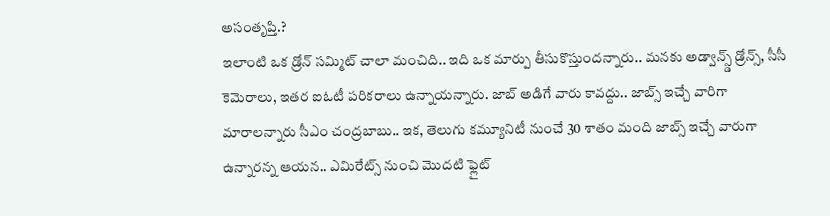అసంతృప్తి.?
ఇలాంటి ఒక డ్రోన్ సమ్మిట్ చాలా మంచిది.. ఇది ఒక మార్పు తీసుకొస్తుందన్నారు.. మనకు అడ్వాన్స్డ్ డ్రోన్స్, సీసీ కెమెరాలు, ఇతర ఐఓటీ పరికరాలు ఉన్నాయన్నారు. జాబ్ అడిగే వారు కావద్దు.. జాబ్స్ ఇచ్చే వారిగా మారాలన్నారు సీఎం చంద్రబాబు.. ఇక, తెలుగు కమ్యూనిటీ నుంచే 30 శాతం మంది జాబ్స్ ఇచ్చే వారుగా ఉన్నారన్న ఆయన.. ఎమిరేట్స్ నుంచి మొదటి ఫ్లైట్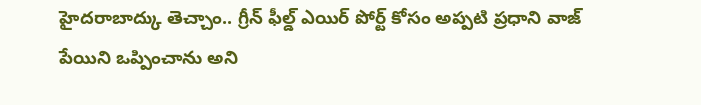హైదరాబాద్కు తెచ్చాం.. గ్రీన్ ఫీల్డ్ ఎయిర్ పోర్ట్ కోసం అప్పటి ప్రధాని వాజ్ పేయిని ఒప్పించాను అని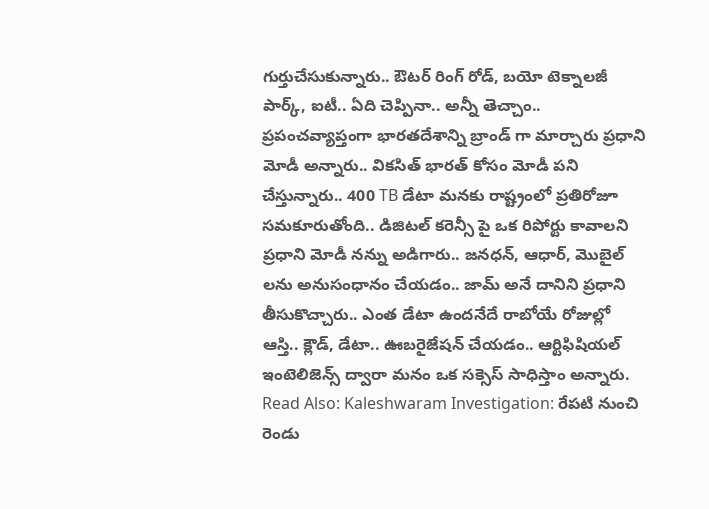గుర్తుచేసుకున్నారు.. ఔటర్ రింగ్ రోడ్, బయో టెక్నాలజీ పార్క్, ఐటీ.. ఏది చెప్పినా.. అన్నీ తెచ్చాం.. ప్రపంచవ్యాప్తంగా భారతదేశాన్ని బ్రాండ్ గా మార్చారు ప్రధాని మోడీ అన్నారు.. వికసిత్ భారత్ కోసం మోడీ పని చేస్తున్నారు.. 400 TB డేటా మనకు రాష్ట్రంలో ప్రతిరోజూ సమకూరుతోంది.. డిజిటల్ కరెన్సీ పై ఒక రిపోర్టు కావాలని ప్రధాని మోడీ నన్ను అడిగారు.. జనధన్, ఆధార్, మొబైల్ లను అనుసంధానం చేయడం.. జామ్ అనే దానిని ప్రధాని తీసుకొచ్చారు.. ఎంత డేటా ఉందనేదే రాబోయే రోజుల్లో ఆస్తి.. క్లౌడ్, డేటా.. ఊబరైజేషన్ చేయడం.. ఆర్టిఫిషియల్ ఇంటెలిజెన్స్ ద్వారా మనం ఒక సక్సెస్ సాధిస్తాం అన్నారు.
Read Also: Kaleshwaram Investigation: రేపటి నుంచి రెండు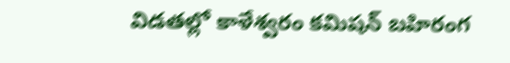విడతల్లో కాళేశ్వరం కమిషన్ బహిరంగ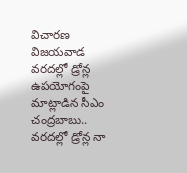విచారణ
విజయవాడ వరదల్లో డ్రోన్ల ఉపయోగంపై మాట్లాడిన సీఎం చంద్రబాబు.. వరదల్లో డ్రోన్ల నా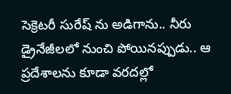సెక్రెటరీ సురేష్ ను అడిగాను.. నీరు డ్రైనేజీలలో నుంచి పోయినప్పుడు.. ఆ ప్రదేశాలను కూడా వరదల్లో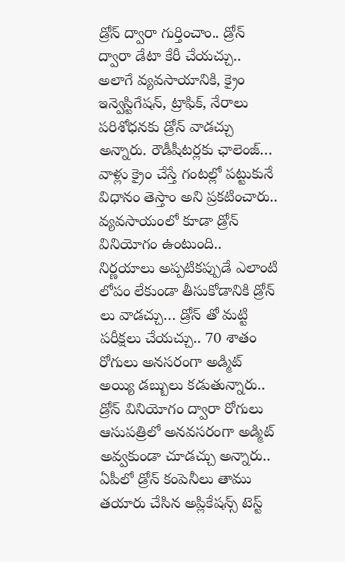డ్రోన్ ద్వారా గుర్తించాం.. డ్రోన్ ద్వారా డేటా కేరీ చేయచ్చు.. అలాగే వ్యవసాయానికి, క్రైం ఇన్వెస్టిగేషన్, ట్రాఫిక్, నేరాలు పరిశోధనకు డ్రోన్ వాడచ్చు అన్నారు. రౌడీషీటర్లకు ఛాలెంజ్… వాళ్లు క్రైం చేస్తే గంటల్లో పట్టుకునే విధానం తెస్తాం అని ప్రకటించారు.. వ్యవసాయంలో కూడా డ్రోన్ వినియోగం ఉంటుంది.. నిర్ణయాలు అప్పటికప్పుడే ఎలాంటి లోపం లేకుండా తీసుకోడానికి డ్రోన్ లు వాడచ్చు… డ్రోన్ తో మట్టి పరీక్షలు చేయచ్చు.. 70 శాతం రోగులు అనసరంగా అడ్మిట్ అయ్యి డబ్బులు కడుతున్నారు.. డ్రోన్ వినియోగం ద్వారా రోగులు ఆసుపత్రిలో అనవసరంగా అడ్మిట్ అవ్వకుండా చూడచ్చు అన్నారు.. ఏపీలో డ్రోన్ కంపెనీలు తాము తయారు చేసిన అప్లికేషన్స్ టెస్ట్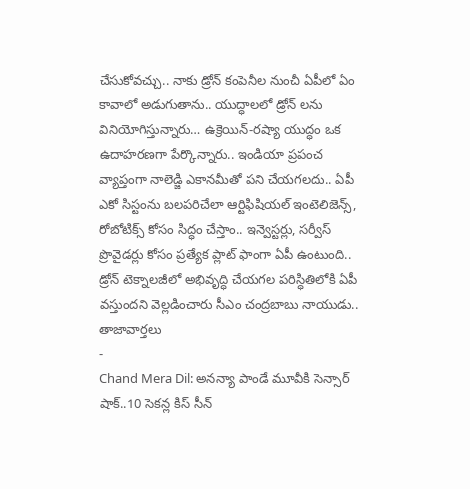చేసుకోవచ్చు.. నాకు డ్రోన్ కంపెనీల నుంచీ ఏపీలో ఏం కావాలో అడుగుతాను.. యుద్ధాలలో డ్రోన్ లను వినియోగిస్తున్నారు… ఉక్రెయిన్-రష్యా యుద్ధం ఒక ఉదాహరణగా పేర్కొన్నారు.. ఇండియా ప్రపంచ వ్యాప్తంగా నాలెడ్జి ఎకానమీతో పని చేయగలదు.. ఏపీ ఎకో సిస్టంను బలపరిచేలా ఆర్టిఫిషియల్ ఇంటెలిజెన్స్, రోబోటిక్స్ కోసం సిద్ధం చేస్తాం.. ఇన్వెస్టర్లు, సర్వీస్ ప్రొవైడర్లు కోసం ప్రత్యేక ప్లాట్ ఫాంగా ఏపీ ఉంటుంది.. డ్రోన్ టెక్నాలజీలో అభివృద్ధి చేయగల పరిస్ధితిలోకి ఏపీ వస్తుందని వెల్లడించారు సీఎం చంద్రబాబు నాయుడు..
తాజావార్తలు
-
Chand Mera Dil: అనన్యా పాండే మూవీకి సెన్సార్ షాక్..10 సెకన్ల కిస్ సీన్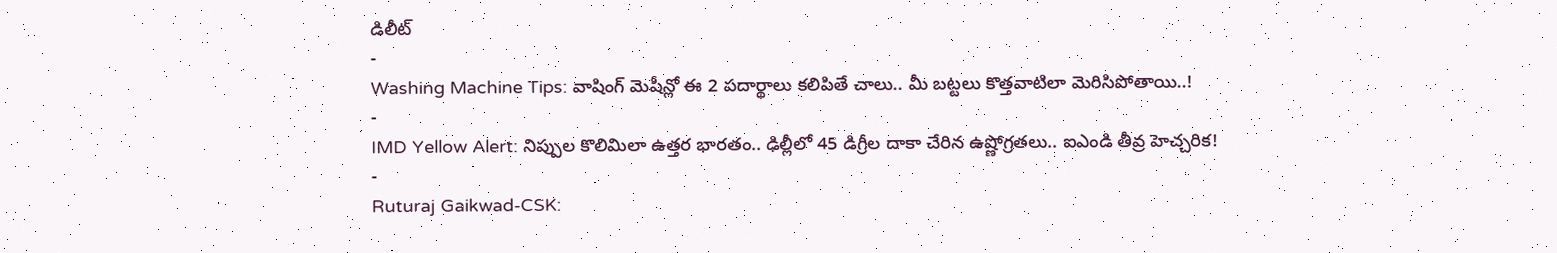డిలీట్
-
Washing Machine Tips: వాషింగ్ మెషీన్లో ఈ 2 పదార్థాలు కలిపితే చాలు.. మీ బట్టలు కొత్తవాటిలా మెరిసిపోతాయి..!
-
IMD Yellow Alert: నిప్పుల కొలిమిలా ఉత్తర భారతం.. ఢిల్లీలో 45 డిగ్రీల దాకా చేరిన ఉష్ణోగ్రతలు.. ఐఎండి తీవ్ర హెచ్చరిక!
-
Ruturaj Gaikwad-CSK: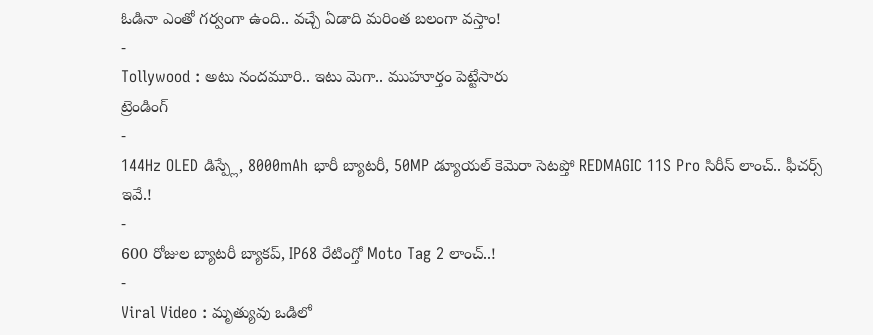ఓడినా ఎంతో గర్వంగా ఉంది.. వచ్చే ఏడాది మరింత బలంగా వస్తాం!
-
Tollywood : అటు నందమూరి.. ఇటు మెగా.. ముహూర్తం పెట్టేసారు
ట్రెండింగ్
-
144Hz OLED డిస్ప్లే, 8000mAh భారీ బ్యాటరీ, 50MP డ్యూయల్ కెమెరా సెటప్తో REDMAGIC 11S Pro సిరీస్ లాంచ్.. ఫీచర్స్ ఇవే.!
-
600 రోజుల బ్యాటరీ బ్యాకప్, IP68 రేటింగ్తో Moto Tag 2 లాంచ్..!
-
Viral Video : మృత్యువు ఒడిలో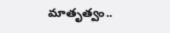మాతృత్వం..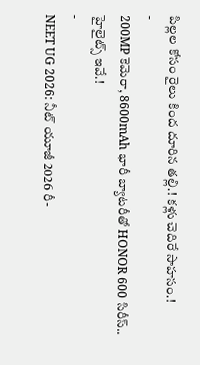పిల్లల కోసం రైలు కింద దూరిన తల్లి.! కళ్లు చెదిరే సాహసం.!
-
200MP కెమెరా, 8600mAh భారీ బ్యాటరీతో HONOR 600 సిరీస్.. హైలైట్స్ ఇవే.!
-
NEET UG 2026: నీట్ యూజీ 2026 రీ-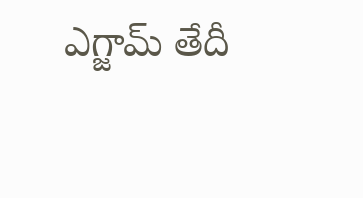ఎగ్జామ్ తేదీ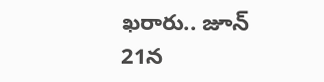ఖరారు.. జూన్ 21న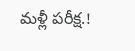మళ్లీ పరీక్ష.!